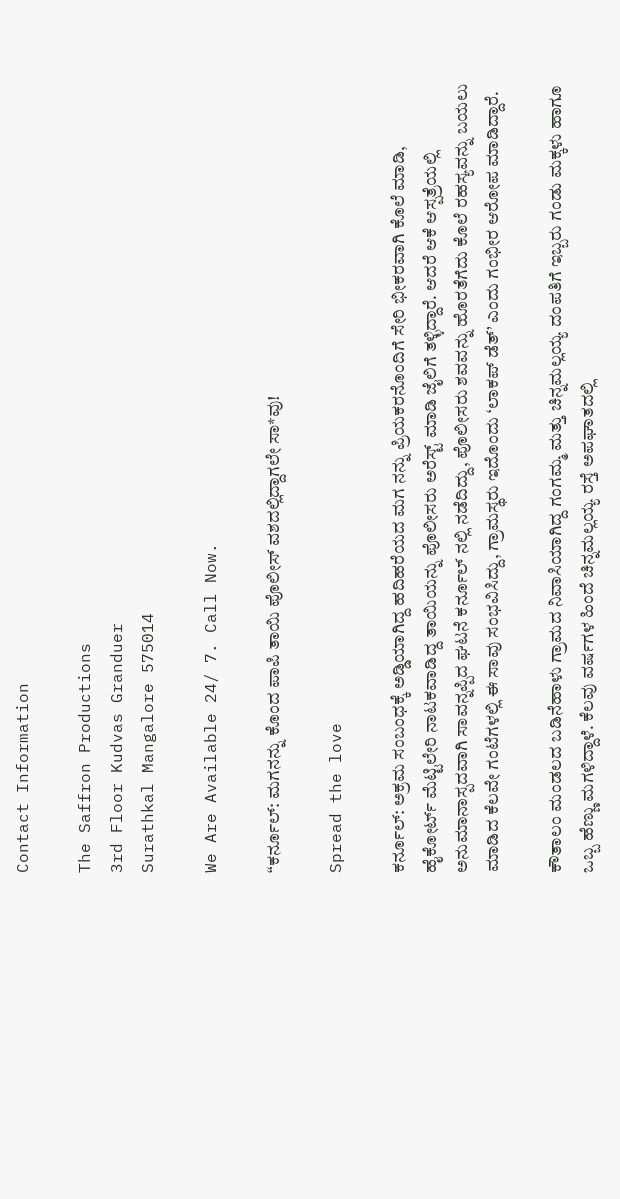Contact Information

The Saffron Productions
3rd Floor Kudvas Granduer
Surathkal Mangalore 575014

We Are Available 24/ 7. Call Now.

“ಕರ್ನೂಲ್: ಮಗನನ್ನು ಕೊಂದ ಪಾಪಿ ತಾಯಿ ಪೊಲೀಸ್ ವಶದಲ್ಲಿದ್ದಾಗಲೇ ಸಾ*ವು!

Spread the love

ಕರ್ನೂಲ್: ಅಕ್ರಮ ಸಂಬಂಧಕ್ಕೆ ಅಡ್ಡಿಯಾಗಿದ್ದ ಹದಿಹರೆಯದ ಮಗ ನನ್ನು ಪ್ರಿಯಕರನೊಂದಿಗೆ ಸೇರಿ ಭೀಕರವಾಗಿ ಕೊಲೆ ಮಾಡಿ, ಹೈಕೋರ್ಟ್ ಮೆಟ್ಟಿಲೇರಿ ನಾಟಕವಾಡಿದ್ದ ತಾಯಿಯನ್ನು ಪೊಲೀಸರು ಅರೆಸ್ಟ್ ಮಾಡಿ ಜೈಲಿಗೆ ತಳ್ಳಿದ್ದಾರೆ. ಆದರೆ ಆಕೆ ಆಸ್ಪತ್ರೆಯಲ್ಲಿ ಅನುಮಾನಾಸ್ಪದವಾಗಿ ಸಾವನ್ನಪ್ಪಿದ ಘಟನೆ ಕರ್ನೂಲ್ ನಲ್ಲಿ ನಡೆದಿದ್ದು, ಪೊಲೀಸರು ಶವವನ್ನು ಹೊರತೆಗೆದು ಕೊಲೆ ರಹಸ್ಯವನ್ನು ಬಯಲು ಮಾಡಿದ ಕೆಲವೇ ಗಂಟೆಗಳಲ್ಲಿ ಈ ಸಾವು ಸಂಭವಿಸಿದ್ದು, ಗ್ರಾಮಸ್ಥರು ಇದೊಂದು ‘ಲಾಕಪ್ ಡೆತ್’ ಎಂದು ಗಂಭೀರ ಆರೋಪ ಮಾಡಿದ್ದಾರೆ.

ಕೌತಾಲಂ ಮಂಡಲದ ಬಡಿನೆಹಾಳು ಗ್ರಾಮದ ನಿವಾಸಿಯಾಗಿದ್ದ ಗಂಗಮ್ಮ ಮತ್ತು ಚಿನ್ನಮಲ್ಲಯ್ಯ ದಂಪತಿಗೆ ಇಬ್ಬರು ಗಂಡು ಮಕ್ಕಳು ಹಾಗೂ ಒಬ್ಬ ಹೆಣ್ಣು ಮಗಳಿದ್ದಾಳೆ. ಕೆಲವು ವರ್ಷಗಳ ಹಿಂದೆ ಚಿನ್ನಮಲ್ಲಯ್ಯ ರಸ್ತೆ ಅಪಘಾತದಲ್ಲಿ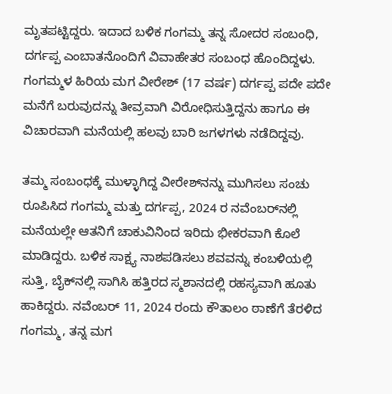ಮೃತಪಟ್ಟಿದ್ದರು. ಇದಾದ ಬಳಿಕ ಗಂಗಮ್ಮ ತನ್ನ ಸೋದರ ಸಂಬಂಧಿ, ದರ್ಗಪ್ಪ ಎಂಬಾತನೊಂದಿಗೆ ವಿವಾಹೇತರ ಸಂಬಂಧ ಹೊಂದಿದ್ದಳು. ಗಂಗಮ್ಮಳ ಹಿರಿಯ ಮಗ ವೀರೇಶ್ (17 ವರ್ಷ) ದರ್ಗಪ್ಪ ಪದೇ ಪದೇ ಮನೆಗೆ ಬರುವುದನ್ನು ತೀವ್ರವಾಗಿ ವಿರೋಧಿಸುತ್ತಿದ್ದನು ಹಾಗೂ ಈ ವಿಚಾರವಾಗಿ ಮನೆಯಲ್ಲಿ ಹಲವು ಬಾರಿ ಜಗಳಗಳು ನಡೆದಿದ್ದವು.

ತಮ್ಮ ಸಂಬಂಧಕ್ಕೆ ಮುಳ್ಳಾಗಿದ್ದ ವೀರೇಶ್‌ನನ್ನು ಮುಗಿಸಲು ಸಂಚು ರೂಪಿಸಿದ ಗಂಗಮ್ಮ ಮತ್ತು ದರ್ಗಪ್ಪ, 2024 ರ ನವೆಂಬರ್‌ನಲ್ಲಿ ಮನೆಯಲ್ಲೇ ಆತನಿಗೆ ಚಾಕುವಿನಿಂದ ಇರಿದು ಭೀಕರವಾಗಿ ಕೊಲೆ ಮಾಡಿದ್ದರು. ಬಳಿಕ ಸಾಕ್ಷ್ಯ ನಾಶಪಡಿಸಲು ಶವವನ್ನು ಕಂಬಳಿಯಲ್ಲಿ ಸುತ್ತಿ, ಬೈಕ್‌ನಲ್ಲಿ ಸಾಗಿಸಿ ಹತ್ತಿರದ ಸ್ಮಶಾನದಲ್ಲಿ ರಹಸ್ಯವಾಗಿ ಹೂತು ಹಾಕಿದ್ದರು. ನವೆಂಬರ್ 11, 2024 ರಂದು ಕೌತಾಲಂ ಠಾಣೆಗೆ ತೆರಳಿದ ಗಂಗಮ್ಮ, ತನ್ನ ಮಗ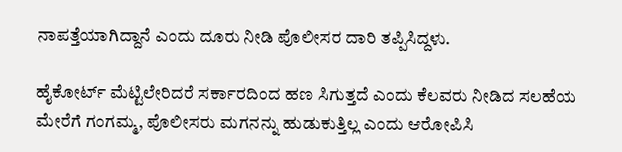ನಾಪತ್ತೆಯಾಗಿದ್ದಾನೆ ಎಂದು ದೂರು ನೀಡಿ ಪೊಲೀಸರ ದಾರಿ ತಪ್ಪಿಸಿದ್ದಳು.

ಹೈಕೋರ್ಟ್ ಮೆಟ್ಟಿಲೇರಿದರೆ ಸರ್ಕಾರದಿಂದ ಹಣ ಸಿಗುತ್ತದೆ ಎಂದು ಕೆಲವರು ನೀಡಿದ ಸಲಹೆಯ ಮೇರೆಗೆ ಗಂಗಮ್ಮ, ಪೊಲೀಸರು ಮಗನನ್ನು ಹುಡುಕುತ್ತಿಲ್ಲ ಎಂದು ಆರೋಪಿಸಿ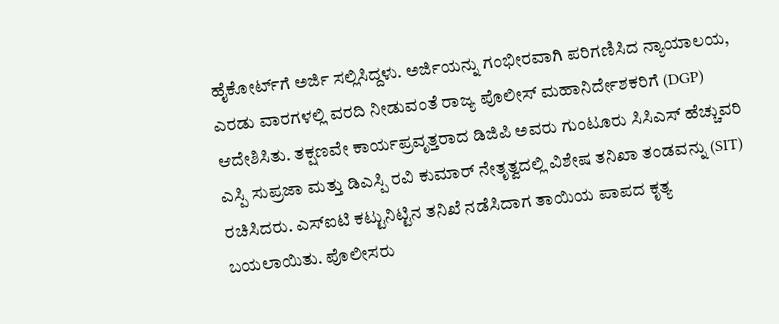ಹೈಕೋರ್ಟ್‌ಗೆ ಅರ್ಜಿ ಸಲ್ಲಿಸಿದ್ದಳು. ಅರ್ಜಿಯನ್ನು ಗಂಭೀರವಾಗಿ ಪರಿಗಣಿಸಿದ ನ್ಯಾಯಾಲಯ, ಎರಡು ವಾರಗಳಲ್ಲಿ ವರದಿ ನೀಡುವಂತೆ ರಾಜ್ಯ ಪೊಲೀಸ್ ಮಹಾನಿರ್ದೇಶಕರಿಗೆ (DGP) ಆದೇಶಿಸಿತು. ತಕ್ಷಣವೇ ಕಾರ್ಯಪ್ರವೃತ್ತರಾದ ಡಿಜಿಪಿ ಅವರು ಗುಂಟೂರು ಸಿಸಿಎಸ್ ಹೆಚ್ಚುವರಿ ಎಸ್ಪಿ ಸುಪ್ರಜಾ ಮತ್ತು ಡಿಎಸ್ಪಿ ರವಿ ಕುಮಾರ್ ನೇತೃತ್ವದಲ್ಲಿ ವಿಶೇಷ ತನಿಖಾ ತಂಡವನ್ನು (SIT) ರಚಿಸಿದರು. ಎಸ್‌ಐಟಿ ಕಟ್ಟುನಿಟ್ಟಿನ ತನಿಖೆ ನಡೆಸಿದಾಗ ತಾಯಿಯ ಪಾಪದ ಕೃತ್ಯ ಬಯಲಾಯಿತು. ಪೊಲೀಸರು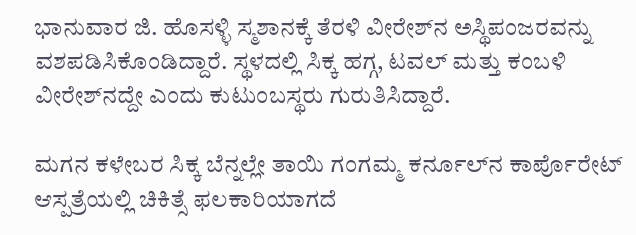ಭಾನುವಾರ ಜಿ. ಹೊಸಳ್ಳಿ ಸ್ಮಶಾನಕ್ಕೆ ತೆರಳಿ ವೀರೇಶ್‌ನ ಅಸ್ಥಿಪಂಜರವನ್ನು ವಶಪಡಿಸಿಕೊಂಡಿದ್ದಾರೆ. ಸ್ಥಳದಲ್ಲಿ ಸಿಕ್ಕ ಹಗ್ಗ, ಟವಲ್ ಮತ್ತು ಕಂಬಳಿ ವೀರೇಶ್‌ನದ್ದೇ ಎಂದು ಕುಟುಂಬಸ್ಥರು ಗುರುತಿಸಿದ್ದಾರೆ.

ಮಗನ ಕಳೇಬರ ಸಿಕ್ಕ ಬೆನ್ನಲ್ಲೇ ತಾಯಿ ಗಂಗಮ್ಮ ಕರ್ನೂಲ್‌ನ ಕಾರ್ಪೊರೇಟ್ ಆಸ್ಪತ್ರೆಯಲ್ಲಿ ಚಿಕಿತ್ಸೆ ಫಲಕಾರಿಯಾಗದೆ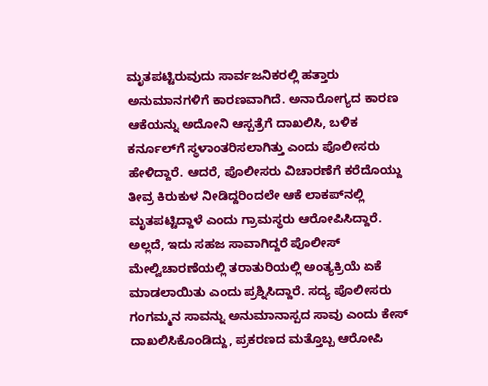ಮೃತಪಟ್ಟಿರುವುದು ಸಾರ್ವಜನಿಕರಲ್ಲಿ ಹತ್ತಾರು ಅನುಮಾನಗಳಿಗೆ ಕಾರಣವಾಗಿದೆ. ಅನಾರೋಗ್ಯದ ಕಾರಣ ಆಕೆಯನ್ನು ಅದೋನಿ ಆಸ್ಪತ್ರೆಗೆ ದಾಖಲಿಸಿ, ಬಳಿಕ ಕರ್ನೂಲ್‌ಗೆ ಸ್ಥಳಾಂತರಿಸಲಾಗಿತ್ತು ಎಂದು ಪೊಲೀಸರು ಹೇಳಿದ್ದಾರೆ. ಆದರೆ, ಪೊಲೀಸರು ವಿಚಾರಣೆಗೆ ಕರೆದೊಯ್ದು ತೀವ್ರ ಕಿರುಕುಳ ನೀಡಿದ್ದರಿಂದಲೇ ಆಕೆ ಲಾಕಪ್‌ನಲ್ಲಿ ಮೃತಪಟ್ಟಿದ್ದಾಳೆ ಎಂದು ಗ್ರಾಮಸ್ಥರು ಆರೋಪಿಸಿದ್ದಾರೆ. ಅಲ್ಲದೆ, ಇದು ಸಹಜ ಸಾವಾಗಿದ್ದರೆ ಪೊಲೀಸ್ ಮೇಲ್ವಿಚಾರಣೆಯಲ್ಲಿ ತರಾತುರಿಯಲ್ಲಿ ಅಂತ್ಯಕ್ರಿಯೆ ಏಕೆ ಮಾಡಲಾಯಿತು ಎಂದು ಪ್ರಶ್ನಿಸಿದ್ದಾರೆ. ಸದ್ಯ ಪೊಲೀಸರು ಗಂಗಮ್ಮನ ಸಾವನ್ನು ಅನುಮಾನಾಸ್ಪದ ಸಾವು ಎಂದು ಕೇಸ್ ದಾಖಲಿಸಿಕೊಂಡಿದ್ದು, ಪ್ರಕರಣದ ಮತ್ತೊಬ್ಬ ಆರೋಪಿ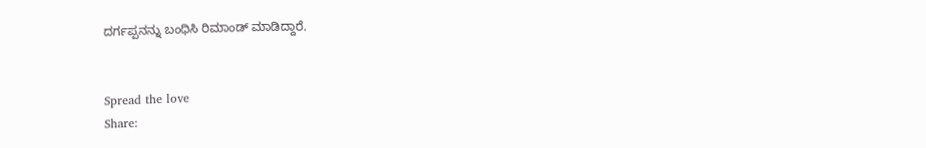ದರ್ಗಪ್ಪನನ್ನು ಬಂಧಿಸಿ ರಿಮಾಂಡ್ ಮಾಡಿದ್ದಾರೆ.


Spread the love
Share: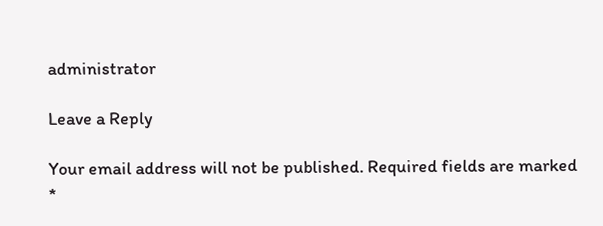administrator

Leave a Reply

Your email address will not be published. Required fields are marked *